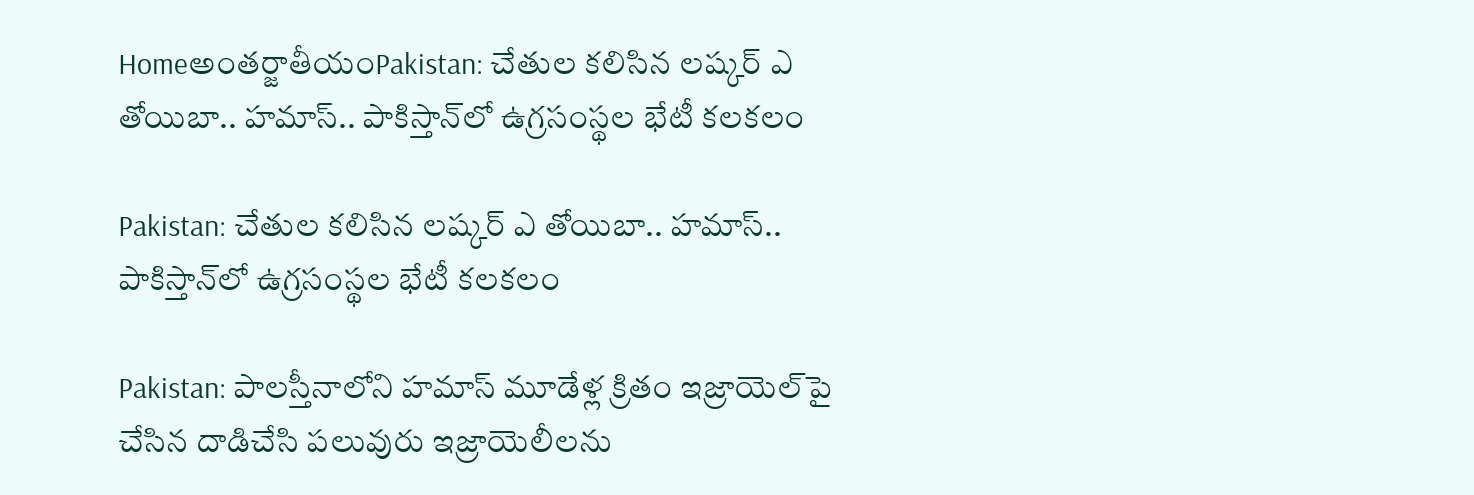Homeఅంతర్జాతీయంPakistan: చేతుల కలిసిన లష్కర్‌ ఎ తోయిబా.. హమాస్‌.. పాకిస్తాన్‌లో ఉగ్రసంస్థల భేటీ కలకలం

Pakistan: చేతుల కలిసిన లష్కర్‌ ఎ తోయిబా.. హమాస్‌.. పాకిస్తాన్‌లో ఉగ్రసంస్థల భేటీ కలకలం

Pakistan: పాలస్తీనాలోని హమాస్‌ మూడేళ్ల క్రితం ఇజ్రాయెల్‌పై చేసిన దాడిచేసి పలువురు ఇజ్రాయెలీలను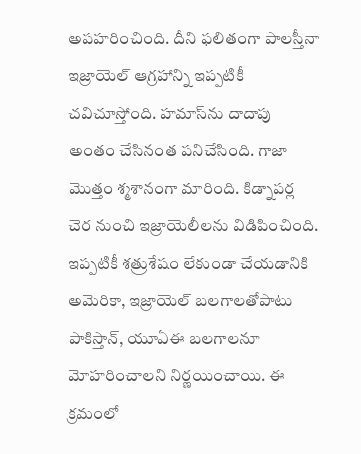అపహరించింది. దీని ఫలితంగా పాలస్తీనా ఇజ్రాయెల్‌ ఆగ్రహాన్ని ఇప్పటికీ చవిచూస్తోంది. హమాస్‌ను దాదాపు అంతం చేసినంత పనిచేసింది. గాజా మొత్తం శ్మశానంగా మారింది. కిడ్నాపర్ల చెర నుంచి ఇజ్రాయెలీలను విడిపించింది. ఇప్పటికీ శత్రుశేషం లేకుండా చేయడానికి అమెరికా, ఇజ్రాయెల్‌ బలగాలతోపాటు పాకిస్తాన్, యూఏఈ బలగాలనూ మోహరించాలని నిర్ణయించాయి. ఈ క్రమంలో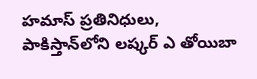హమాస్‌ ప్రతినిధులు, పాకిస్తాన్‌లోని లష్కర్‌ ఎ తోయిబా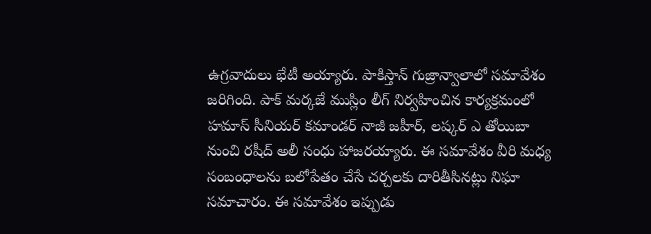ఉగ్రవాదులు భేటీ అయ్యారు. పాకిస్తాన్‌ గుజ్రాన్వాలాలో సమావేశం జరిగింది. పాక్‌ మర్కజే ముస్లిం లీగ్‌ నిర్వహించిన కార్యక్రమంలో హమాస్‌ సీనియర్‌ కమాండర్‌ నాజీ జహీర్, లష్కర్‌ ఎ తోయిబా నుంచి రషీద్‌ అలీ సంధు హాజరయ్యారు. ఈ సమావేశం వీరి మధ్య సంబంధాలను బలోపేతం చేసే చర్చలకు దారితీసినట్లు నిఘా సమాచారం. ఈ సమావేశం ఇప్పుడు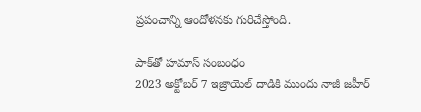ప్రపంచాన్ని ఆందోళనకు గురిచేస్తోంది.

పాక్‌తో హమాస్‌ సంబంధం
2023 అక్టోబర్‌ 7 ఇజ్రాయెల్‌ దాడికి ముందు నాజీ జహీర్‌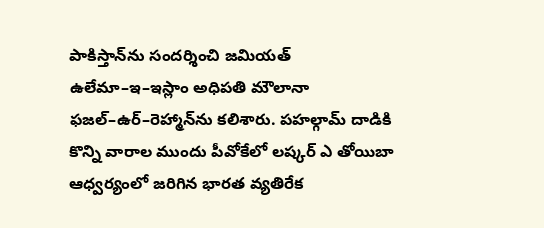పాకిస్తాన్‌ను సందర్శించి జమియత్‌ ఉలేమా–ఇ–ఇస్లాం అధిపతి మౌలానా ఫజల్‌–ఉర్‌–రెహ్మాన్‌ను కలిశారు. పహల్గామ్‌ దాడికి కొన్ని వారాల ముందు పీవోకేలో లష్కర్‌ ఎ తోయిబా ఆధ్వర్యంలో జరిగిన భారత వ్యతిరేక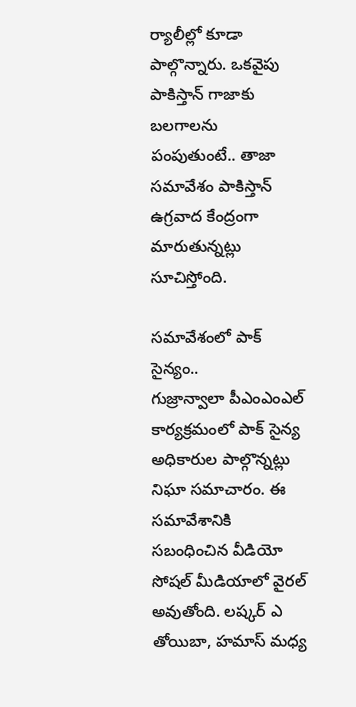ర్యాలీల్లో కూడా పాల్గొన్నారు. ఒకవైపు పాకిస్తాన్‌ గాజాకు బలగాలను పంపుతుంటే.. తాజా సమావేశం పాకిస్తాన్‌ ఉగ్రవాద కేంద్రంగా మారుతున్నట్లు సూచిస్తోంది.

సమావేశంలో పాక్‌ సైన్యం..
గుజ్రాన్వాలా పీఎంఎంఎల్‌ కార్యక్రమంలో పాక్‌ సైన్య అధికారుల పాల్గొన్నట్లు నిఘా సమాచారం. ఈ సమావేశానికి సబంధించిన వీడియో సోషల్‌ మీడియాలో వైరల్‌ అవుతోంది. లష్కర్‌ ఎ తోయిబా, హమాస్‌ మధ్య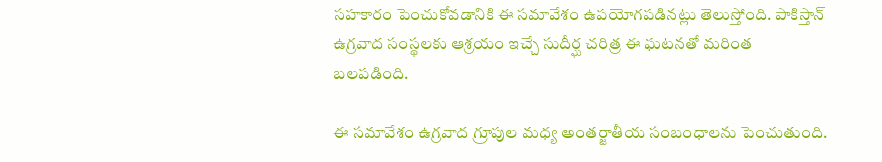సహకారం పెంచుకోవడానికి ఈ సమావేశం ఉపయోగపడినట్లు తెలుస్తోంది. పాకిస్తాన్‌ ఉగ్రవాద సంస్థలకు ఆశ్రయం ఇచ్చే సుదీర్ఘ చరిత్ర ఈ ఘటనతో మరింత బలపడింది.

ఈ సమావేశం ఉగ్రవాద గ్రూపుల మధ్య అంతర్జాతీయ సంబంధాలను పెంచుతుంది.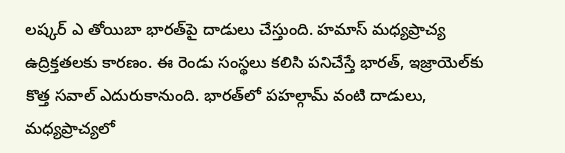లష్కర్‌ ఎ తోయిబా భారత్‌పై దాడులు చేస్తుంది. హమాస్‌ మధ్యప్రాచ్య ఉద్రిక్తతలకు కారణం. ఈ రెండు సంస్థలు కలిసి పనిచేస్తే భారత్, ఇజ్రాయెల్‌కు కొత్త సవాల్‌ ఎదురుకానుంది. భారత్‌లో పహల్గామ్‌ వంటి దాడులు, మధ్యప్రాచ్యలో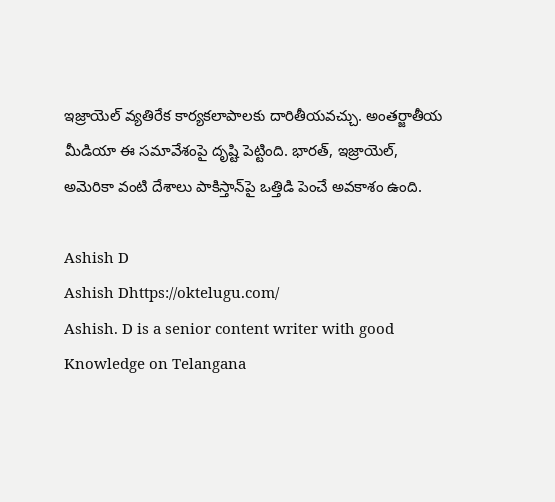ఇజ్రాయెల్‌ వ్యతిరేక కార్యకలాపాలకు దారితీయవచ్చు. అంతర్జాతీయ మీడియా ఈ సమావేశంపై దృష్టి పెట్టింది. భారత్, ఇజ్రాయెల్, అమెరికా వంటి దేశాలు పాకిస్తాన్‌పై ఒత్తిడి పెంచే అవకాశం ఉంది.

Ashish D
Ashish Dhttps://oktelugu.com/
Ashish. D is a senior content writer with good Knowledge on Telangana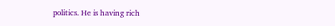politics. He is having rich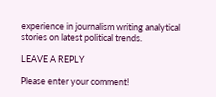experience in journalism writing analytical stories on latest political trends.

LEAVE A REPLY

Please enter your comment!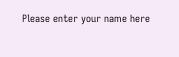Please enter your name here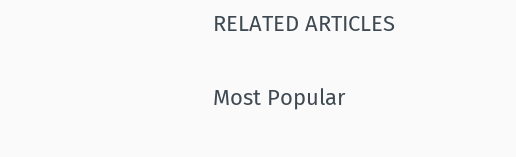RELATED ARTICLES

Most Popular